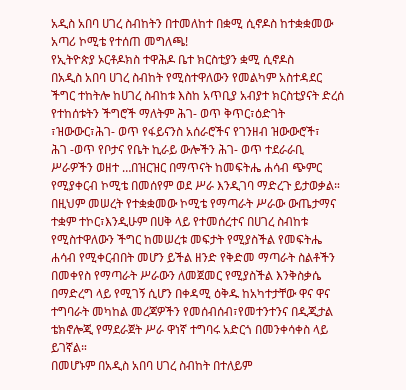አዲስ አበባ ሀገረ ስብከትን በተመለከተ በቋሚ ሲኖዶስ ከተቋቋመው አጣሪ ኮሚቴ የተሰጠ መግለጫ!
የኢትዮጵያ ኦርቶዶክስ ተዋሕዶ ቤተ ክርስቲያን ቋሚ ሲኖዶስ
በአዲስ አበባ ሀገረ ስብከት የሚስተዋለውን የመልካም አስተዳደር ችግር ተከትሎ ከሀገረ ስብከቱ እስከ አጥቢያ አብያተ ክርስቲያናት ድረሰ የተከሰቱትን ችግሮች ማለትም ሕገ- ወጥ ቅጥር፣ዕድገት ፣ዝውውር፣ሕገ- ወጥ የፋይናንስ አሰራሮችና የገንዘብ ዝውውሮች፣
ሕገ -ወጥ የቦታና የቤት ኪራይ ውሎችን ሕገ- ወጥ ተደራራቢ ሥራዎችን ወዘተ …በዝርዝር በማጥናት ከመፍትሔ ሐሳብ ጭምር የሚያቀርብ ኮሚቴ በመሰየም ወደ ሥራ እንዲገባ ማድረጉ ይታወቃል።
በዚህም መሠረት የተቋቋመው ኮሚቴ የማጣራት ሥራው ውጤታማና ተቋም ተኮር፣እንዲሁም በሀቅ ላይ የተመሰረተና በሀገረ ስብከቱ የሚስተዋለውን ችግር ከመሠረቱ መፍታት የሚያስችል የመፍትሔ ሐሳብ የሚቀርብበት መሆን ይችል ዘንድ የቅድመ ማጣራት ስልቶችን በመቀየስ የማጣራት ሥራውን ለመጀመር የሚያስችል እንቅስቃሴ በማድረግ ላይ የሚገኝ ሲሆን በቀዳሚ ዕቅዱ ከአካተታቸው ዋና ዋና ተግባራት መካከል መረጃዎችን የመሰብሰብ፣የመተንተንና በዲጂታል ቴክኖሎጂ የማደራጀት ሥራ ዋነኛ ተግባሩ አድርጎ በመንቀሳቀስ ላይ ይገኛል።
በመሆኑም በአዲስ አበባ ሀገረ ስብከት በተለይም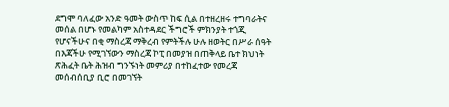ደግሞ ባለፈው አንድ ዓመት ውስጥ ከፍ ሲል በተዘረዘሩ ተግባራትና መሰል በሆኑ የመልካም አስተዳደር ችግሮች ምክንያት ተጎጂ የሆናችሁና በቂ ማስረጃ ማቅረብ የምትችሉ ሁሉ ዘወትር በሥራ ሰዓት በእጃችሁ የሚገኘውን ማስረጃ ኮፒ በመያዝ በጠቅላይ ቤተ ክህነት ጽሕፈት ቤት ሕዝብ ግንኙነት መምሪያ በተከፈተው የመረጃ መሰብሰቢያ ቢሮ በመገኘት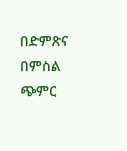በድምጽና በምስል ጭምር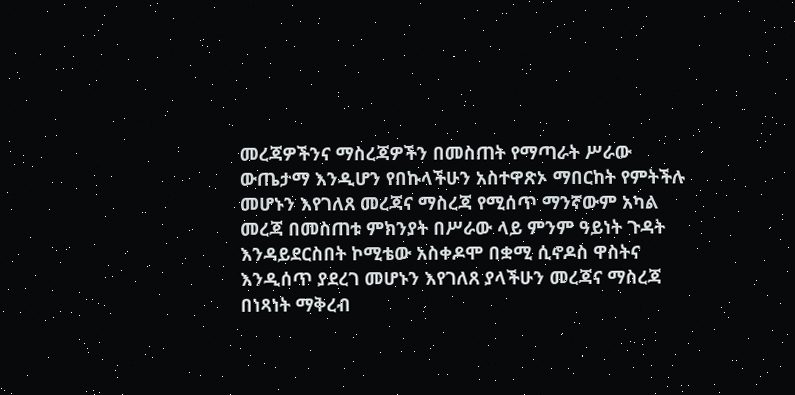መረጃዎችንና ማስረጃዎችን በመስጠት የማጣራት ሥራው ውጤታማ እንዲሆን የበኩላችሁን አስተዋጽኦ ማበርከት የምትችሉ መሆኑን እየገለጸ መረጃና ማስረጃ የሚሰጥ ማንኛውም አካል መረጃ በመስጠቱ ምክንያት በሥራው ላይ ምንም ዓይነት ጉዳት እንዳይደርስበት ኮሚቴው አስቀዶሞ በቋሚ ሲኖዶስ ዋስትና እንዲሰጥ ያደረገ መሆኑን እየገለጸ ያላችሁን መረጃና ማስረጃ በነጻነት ማቅረብ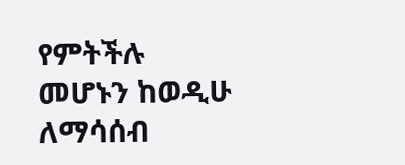የምትችሉ መሆኑን ከወዲሁ ለማሳሰብ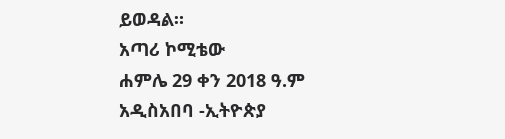ይወዳል።
አጣሪ ኮሚቴው
ሐምሌ 29 ቀን 2018 ዓ.ም
አዲስአበባ -ኢትዮጵያ